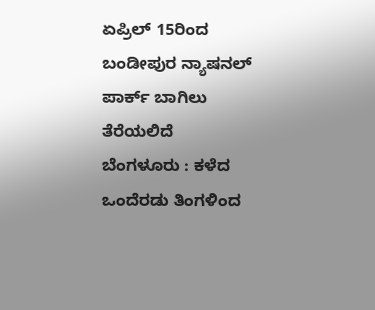ಏಪ್ರಿಲ್ 15ರಿಂದ ಬಂಡೀಪುರ ನ್ಯಾಷನಲ್ ಪಾರ್ಕ್ ಬಾಗಿಲು ತೆರೆಯಲಿದೆ
ಬೆಂಗಳೂರು : ಕಳೆದ ಒಂದೆರಡು ತಿಂಗಳಿಂದ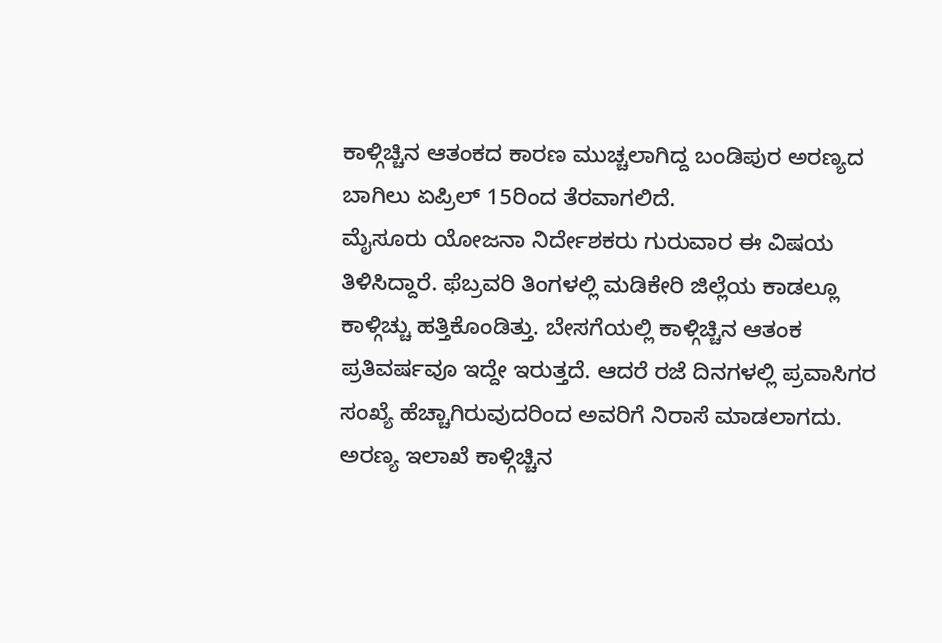ಕಾಳ್ಗಿಚ್ಚಿನ ಆತಂಕದ ಕಾರಣ ಮುಚ್ಚಲಾಗಿದ್ದ ಬಂಡಿಪುರ ಅರಣ್ಯದ ಬಾಗಿಲು ಏಪ್ರಿಲ್ 15ರಿಂದ ತೆರವಾಗಲಿದೆ.
ಮೈಸೂರು ಯೋಜನಾ ನಿರ್ದೇಶಕರು ಗುರುವಾರ ಈ ವಿಷಯ ತಿಳಿಸಿದ್ದಾರೆ. ಫೆಬ್ರವರಿ ತಿಂಗಳಲ್ಲಿ ಮಡಿಕೇರಿ ಜಿಲ್ಲೆಯ ಕಾಡಲ್ಲೂ ಕಾಳ್ಗಿಚ್ಚು ಹತ್ತಿಕೊಂಡಿತ್ತು. ಬೇಸಗೆಯಲ್ಲಿ ಕಾಳ್ಗಿಚ್ಚಿನ ಆತಂಕ ಪ್ರತಿವರ್ಷವೂ ಇದ್ದೇ ಇರುತ್ತದೆ. ಆದರೆ ರಜೆ ದಿನಗಳಲ್ಲಿ ಪ್ರವಾಸಿಗರ ಸಂಖ್ಯೆ ಹೆಚ್ಚಾಗಿರುವುದರಿಂದ ಅವರಿಗೆ ನಿರಾಸೆ ಮಾಡಲಾಗದು. ಅರಣ್ಯ ಇಲಾಖೆ ಕಾಳ್ಗಿಚ್ಚಿನ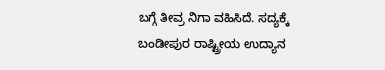ಬಗ್ಗೆ ತೀವ್ರ ನಿಗಾ ವಹಿಸಿದೆ. ಸದ್ಯಕ್ಕೆ ಬಂಡೀಪುರ ರಾಷ್ಟ್ರೀಯ ಉದ್ಯಾನ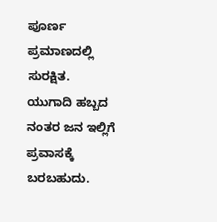ಪೂರ್ಣ ಪ್ರಮಾಣದಲ್ಲಿ ಸುರಕ್ಷಿತ. ಯುಗಾದಿ ಹಬ್ಬದ ನಂತರ ಜನ ಇಲ್ಲಿಗೆ ಪ್ರವಾಸಕ್ಕೆ ಬರಬಹುದು.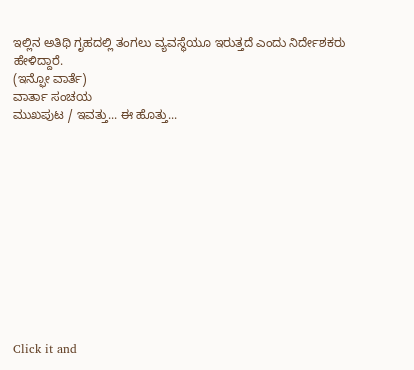ಇಲ್ಲಿನ ಅತಿಥಿ ಗೃಹದಲ್ಲಿ ತಂಗಲು ವ್ಯವಸ್ಥೆಯೂ ಇರುತ್ತದೆ ಎಂದು ನಿರ್ದೇಶಕರು ಹೇಳಿದ್ದಾರೆ.
(ಇನ್ಫೋ ವಾರ್ತೆ)
ವಾರ್ತಾ ಸಂಚಯ
ಮುಖಪುಟ / ಇವತ್ತು... ಈ ಹೊತ್ತು...












Click it and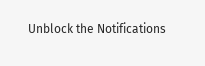Unblock the Notifications